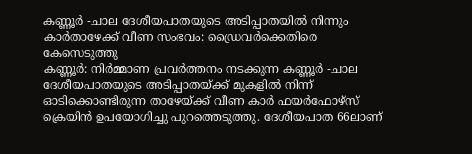കണ്ണൂർ -ചാല ദേശീയപാതയുടെ അടിപ്പാതയിൽ നിന്നും കാർതാഴേക്ക് വീണ സംഭവം: ഡ്രൈവർക്കെതിരെ കേസെടുത്തു
കണ്ണൂർ: നിർമ്മാണ പ്രവർത്തനം നടക്കുന്ന കണ്ണൂർ -ചാല ദേശീയപാതയുടെ അടിപ്പാതയ്ക്ക് മുകളിൽ നിന്ന് ഓടിക്കൊണ്ടിരുന്ന താഴേയ്ക്ക് വീണ കാർ ഫയർഫോഴ്സ് ക്രെയിൻ ഉപയോഗിച്ചു പുറത്തെടുത്തു. ദേശീയപാത 66ലാണ്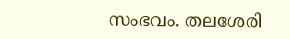സംഭവം. തലശേരി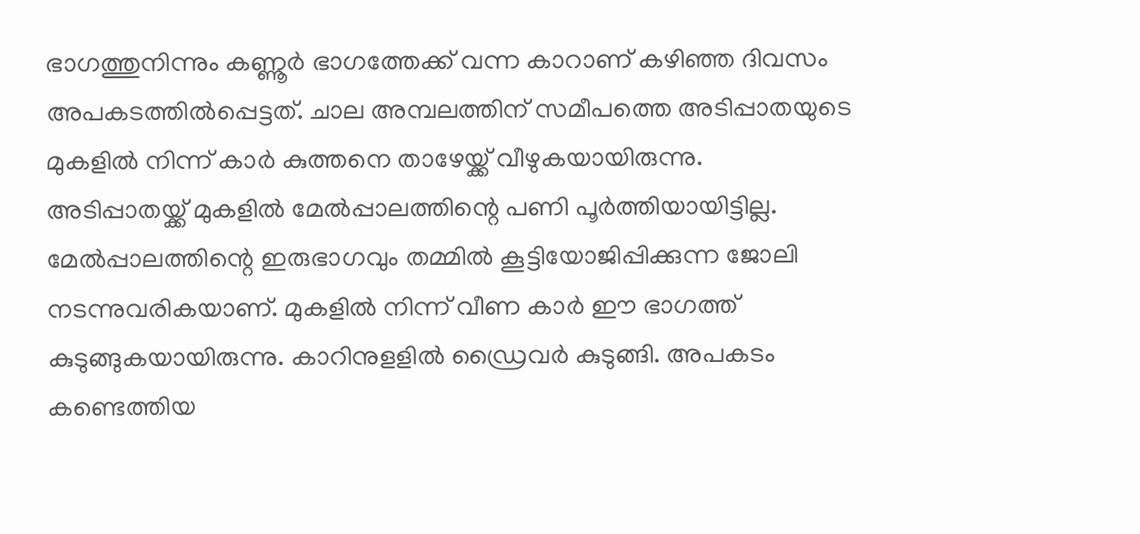ഭാഗത്തുനിന്നും കണ്ണൂർ ഭാഗത്തേക്ക് വന്ന കാറാണ് കഴിഞ്ഞ ദിവസം അപകടത്തിൽപ്പെട്ടത്. ചാല അമ്പലത്തിന് സമീപത്തെ അടിപ്പാതയുടെ മുകളിൽ നിന്ന് കാർ കുത്തനെ താഴേയ്ക്ക് വീഴുകയായിരുന്നു.
അടിപ്പാതയ്ക്ക് മുകളിൽ മേൽപ്പാലത്തിന്റെ പണി പൂർത്തിയായിട്ടില്ല. മേൽപ്പാലത്തിന്റെ ഇരുഭാഗവും തമ്മിൽ കൂട്ടിയോജിപ്പിക്കുന്ന ജോലി നടന്നുവരികയാണ്. മുകളിൽ നിന്ന് വീണ കാർ ഈ ഭാഗത്ത് കുടുങ്ങുകയായിരുന്നു. കാറിനുളളിൽ ഡ്രൈവർ കുടുങ്ങി. അപകടം കണ്ടെത്തിയ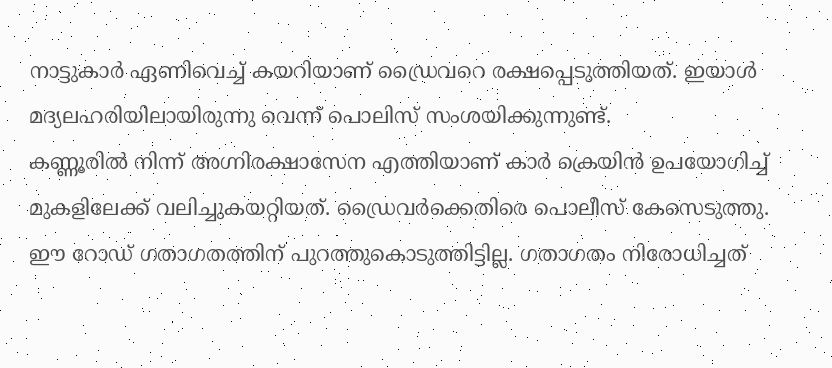നാട്ടുകാർ ഏണിവെച്ച് കയറിയാണ് ഡ്രൈവറെ രക്ഷപ്പെടുത്തിയത്. ഇയാൾ മദ്യലഹരിയിലായിരുന്നു വെന്ന് പൊലിസ് സംശയിക്കുന്നുണ്ട്.
കണ്ണൂരിൽ നിന്ന് അഗ്നിരക്ഷാസേന എത്തിയാണ് കാർ ക്രെയിൻ ഉപയോഗിച്ച് മുകളിലേക്ക് വലിച്ചുകയറ്റിയത്. ഡ്രൈവർക്കെതിരെ പൊലീസ് കേസെടുത്തു. ഈ റോഡ് ഗതാഗതത്തിന് പുറത്തുകൊടുത്തിട്ടില്ല. ഗതാഗതം നിരോധിച്ചത്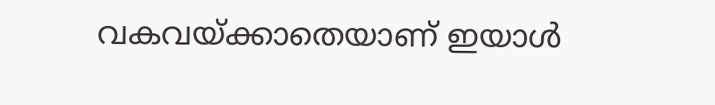വകവയ്ക്കാതെയാണ് ഇയാൾ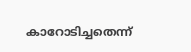കാറോടിച്ചതെന്ന്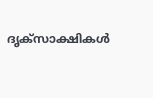ദൃക്സാക്ഷികൾ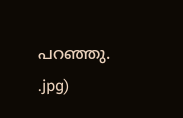പറഞ്ഞു.
.jpg)